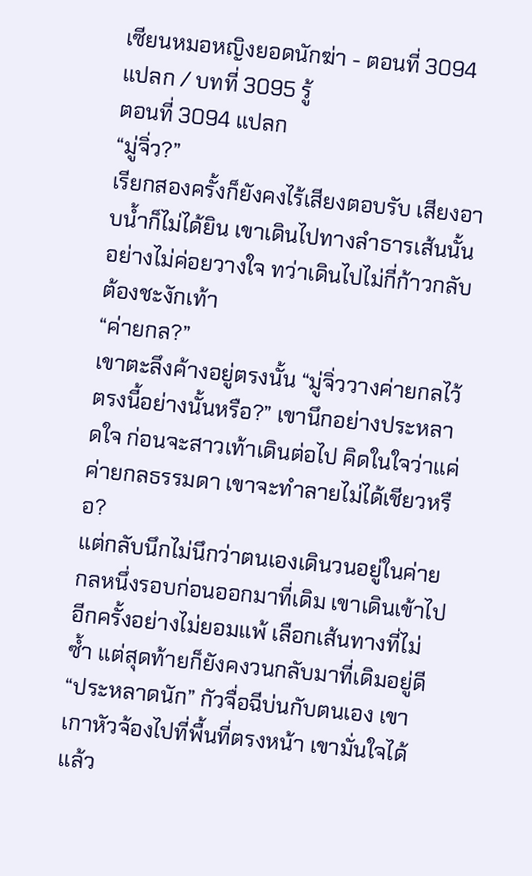เซียนหมอหญิงยอดนักฆ่า - ตอนที่ 3094 แปลก / บทที่ 3095 รู้
ตอนที่ 3094 แปลก
“มู่จิ่ว?”
เรียกสองครั้งก็ยังคงไร้เสียงตอบรับ เสียงอาบน้ำก็ไม่ได้ยิน เขาเดินไปทางลำธารเส้นนั้นอย่างไม่ค่อยวางใจ ทว่าเดินไปไม่กี่ก้าวกลับต้องชะงักเท้า
“ค่ายกล?”
เขาตะลึงค้างอยู่ตรงนั้น “มู่จิ่ววางค่ายกลไว้ตรงนี้อย่างนั้นหรือ?” เขานึกอย่างประหลาดใจ ก่อนจะสาวเท้าเดินต่อไป คิดในใจว่าแค่ค่ายกลธรรมดา เขาจะทำลายไม่ได้เชียวหรือ?
แต่กลับนึกไม่นึกว่าตนเองเดินวนอยู่ในค่ายกลหนึ่งรอบก่อนออกมาที่เดิม เขาเดินเข้าไปอีกครั้งอย่างไม่ยอมแพ้ เลือกเส้นทางที่ไม่ซ้ำ แต่สุดท้ายก็ยังคงวนกลับมาที่เดิมอยู่ดี
“ประหลาดนัก” กัวจื่อฉีบ่นกับตนเอง เขาเกาหัวจ้องไปที่พื้นที่ตรงหน้า เขามั่นใจได้แล้ว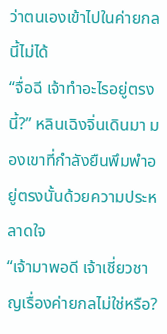ว่าตนเองเข้าไปในค่ายกลนี้ไม่ได้
“จื่อฉี เจ้าทำอะไรอยู่ตรงนี้?” หลินเฉิงจิ่นเดินมา มองเขาที่กำลังยืนพึมพำอยู่ตรงนั้นด้วยความประหลาดใจ
“เจ้ามาพอดี เจ้าเชี่ยวชาญเรื่องค่ายกลไม่ใช่หรือ?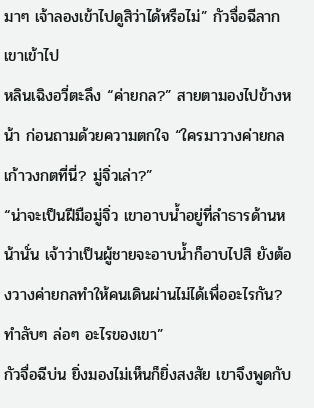มาๆ เจ้าลองเข้าไปดูสิว่าได้หรือไม่” กัวจื่อฉีลากเขาเข้าไป
หลินเฉิงอวี่ตะลึง “ค่ายกล?” สายตามองไปข้างหน้า ก่อนถามด้วยความตกใจ “ใครมาวางค่ายกลเก้าวงกตที่นี่? มู่จิ่วเล่า?”
“น่าจะเป็นฝีมือมู่จิ่ว เขาอาบน้ำอยู่ที่ลำธารด้านหน้านั่น เจ้าว่าเป็นผู้ชายจะอาบน้ำก็อาบไปสิ ยังต้องวางค่ายกลทำให้คนเดินผ่านไม่ได้เพื่ออะไรกัน? ทำลับๆ ล่อๆ อะไรของเขา”
กัวจื่อฉีบ่น ยิ่งมองไม่เห็นก็ยิ่งสงสัย เขาจึงพูดกับ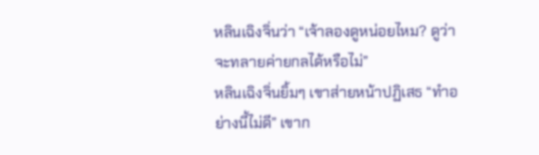หลินเฉิงจิ่นว่า “เจ้าลองดูหน่อยไหม? ดูว่าจะทลายค่ายกลได้หรือไม่”
หลินเฉิงจิ่นยิ้มๆ เขาส่ายหน้าปฏิเสธ “ทำอย่างนี้ไม่ดี” เขาก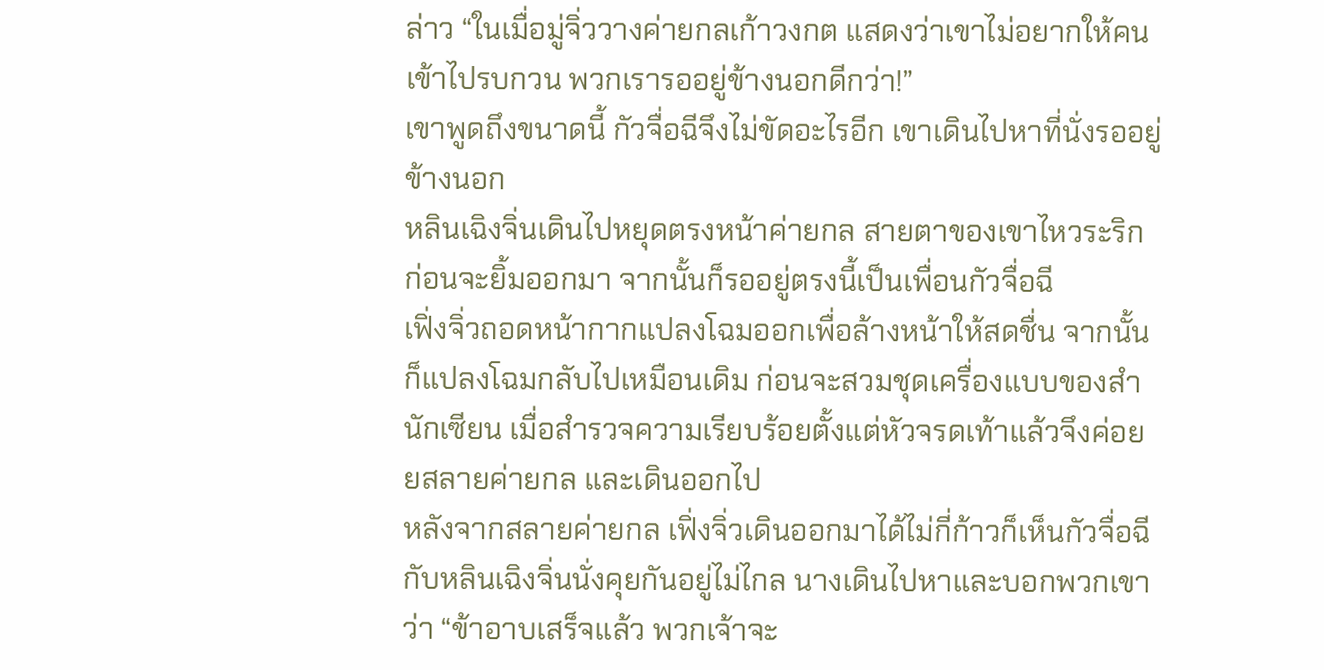ล่าว “ในเมื่อมู่จิ่ววางค่ายกลเก้าวงกต แสดงว่าเขาไม่อยากให้คนเข้าไปรบกวน พวกเรารออยู่ข้างนอกดีกว่า!”
เขาพูดถึงขนาดนี้ กัวจื่อฉีจึงไม่ขัดอะไรอีก เขาเดินไปหาที่นั่งรออยู่ข้างนอก
หลินเฉิงจิ่นเดินไปหยุดตรงหน้าค่ายกล สายตาของเขาไหวระริก ก่อนจะยิ้มออกมา จากนั้นก็รออยู่ตรงนี้เป็นเพื่อนกัวจื่อฉี
เฟิ่งจิ่วถอดหน้ากากแปลงโฉมออกเพื่อล้างหน้าให้สดชื่น จากนั้นก็แปลงโฉมกลับไปเหมือนเดิม ก่อนจะสวมชุดเครื่องแบบของสำนักเซียน เมื่อสำรวจความเรียบร้อยตั้งแต่หัวจรดเท้าแล้วจึงค่อย ยสลายค่ายกล และเดินออกไป
หลังจากสลายค่ายกล เฟิ่งจิ่วเดินออกมาได้ไม่กี่ก้าวก็เห็นกัวจื่อฉีกับหลินเฉิงจิ่นนั่งคุยกันอยู่ไม่ไกล นางเดินไปหาและบอกพวกเขาว่า “ข้าอาบเสร็จแล้ว พวกเจ้าจะ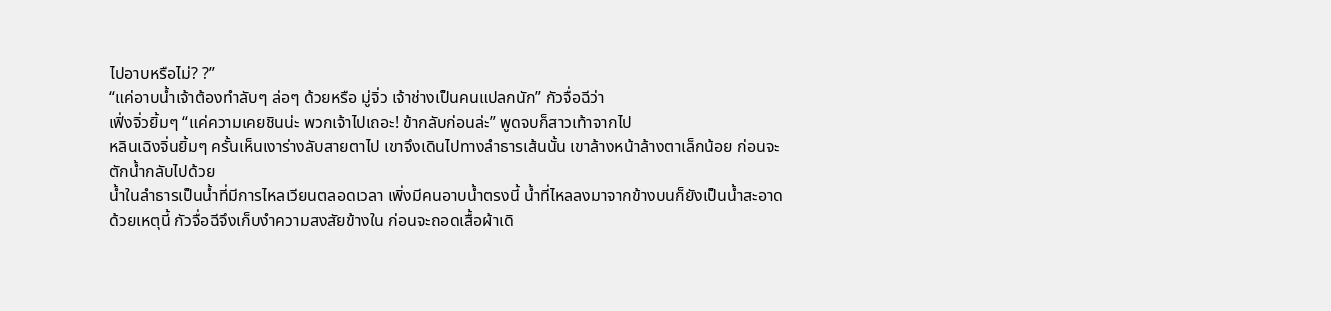ไปอาบหรือไม่? ?”
“แค่อาบน้ำเจ้าต้องทำลับๆ ล่อๆ ด้วยหรือ มู่จิ่ว เจ้าช่างเป็นคนแปลกนัก” กัวจื่อฉีว่า
เฟิ่งจิ่วยิ้มๆ “แค่ความเคยชินน่ะ พวกเจ้าไปเถอะ! ข้ากลับก่อนล่ะ” พูดจบก็สาวเท้าจากไป
หลินเฉิงจิ่นยิ้มๆ ครั้นเห็นเงาร่างลับสายตาไป เขาจึงเดินไปทางลำธารเส้นนั้น เขาล้างหน้าล้างตาเล็กน้อย ก่อนจะตักน้ำกลับไปด้วย
น้ำในลำธารเป็นน้ำที่มีการไหลเวียนตลอดเวลา เพิ่งมีคนอาบน้ำตรงนี้ น้ำที่ไหลลงมาจากข้างบนก็ยังเป็นน้ำสะอาด ด้วยเหตุนี้ กัวจื่อฉีจึงเก็บงำความสงสัยข้างใน ก่อนจะถอดเสื้อผ้าเดิ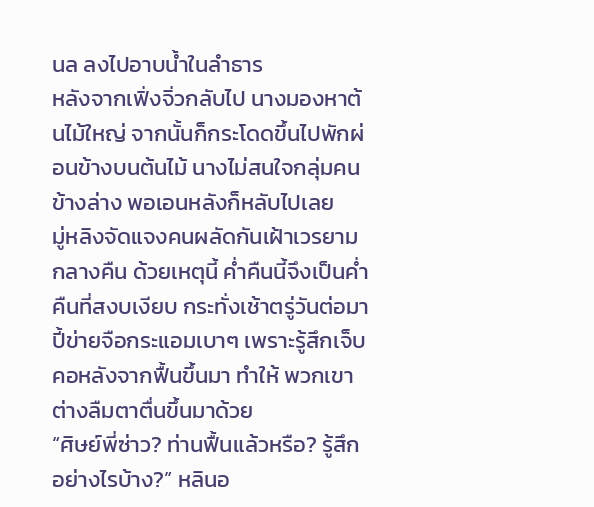นล ลงไปอาบน้ำในลำธาร
หลังจากเฟิ่งจิ่วกลับไป นางมองหาต้นไม้ใหญ่ จากนั้นก็กระโดดขึ้นไปพักผ่อนข้างบนต้นไม้ นางไม่สนใจกลุ่มคนข้างล่าง พอเอนหลังก็หลับไปเลย
มู่หลิงจัดแจงคนผลัดกันเฝ้าเวรยามกลางคืน ด้วยเหตุนี้ ค่ำคืนนี้จึงเป็นค่ำคืนที่สงบเงียบ กระทั่งเช้าตรู่วันต่อมา ปี้ข่ายจือกระแอมเบาๆ เพราะรู้สึกเจ็บคอหลังจากฟื้นขึ้นมา ทำให้ พวกเขาต่างลืมตาตื่นขึ้นมาด้วย
“ศิษย์พี่ซ่าว? ท่านฟื้นแล้วหรือ? รู้สึกอย่างไรบ้าง?” หลินอ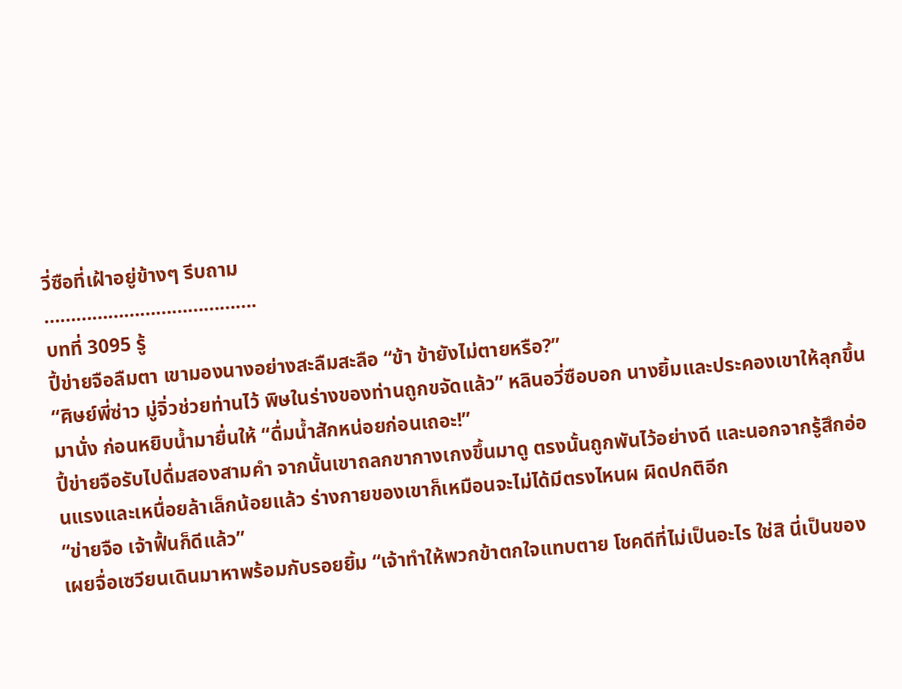วี่ซือที่เฝ้าอยู่ข้างๆ รีบถาม
………………………………….
บทที่ 3095 รู้
ปี้ข่ายจือลืมตา เขามองนางอย่างสะลืมสะลือ “ข้า ข้ายังไม่ตายหรือ?”
“ศิษย์พี่ซ่าว มู่จิ่วช่วยท่านไว้ พิษในร่างของท่านถูกขจัดแล้ว” หลินอวี่ซือบอก นางยิ้มและประคองเขาให้ลุกขึ้นมานั่ง ก่อนหยิบน้ำมายื่นให้ “ดื่มน้ำสักหน่อยก่อนเถอะ!”
ปี้ข่ายจือรับไปดื่มสองสามคำ จากนั้นเขาถลกขากางเกงขึ้นมาดู ตรงนั้นถูกพันไว้อย่างดี และนอกจากรู้สึกอ่อนแรงและเหนื่อยล้าเล็กน้อยแล้ว ร่างกายของเขาก็เหมือนจะไม่ได้มีตรงไหนผ ผิดปกติอีก
“ข่ายจือ เจ้าฟื้นก็ดีแล้ว”
เผยจื่อเซวียนเดินมาหาพร้อมกับรอยยิ้ม “เจ้าทำให้พวกข้าตกใจแทบตาย โชคดีที่ไม่เป็นอะไร ใช่สิ นี่เป็นของ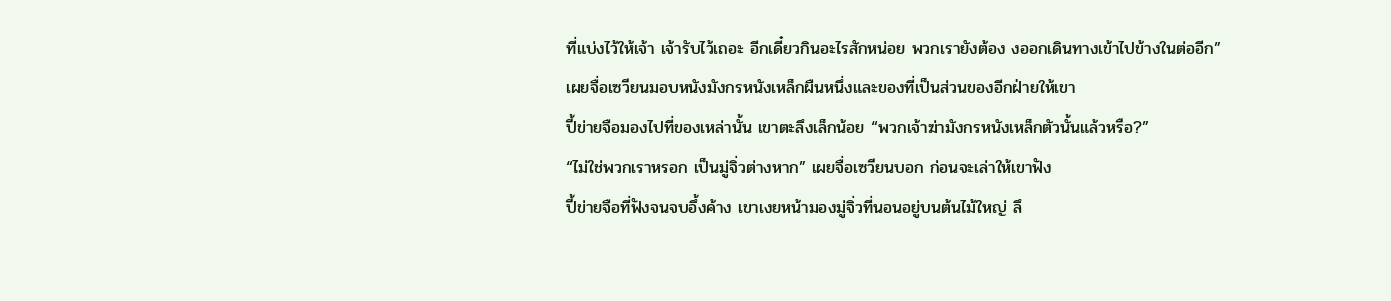ที่แบ่งไว้ให้เจ้า เจ้ารับไว้เถอะ อีกเดี๋ยวกินอะไรสักหน่อย พวกเรายังต้อง งออกเดินทางเข้าไปข้างในต่ออีก”
เผยจื่อเซวียนมอบหนังมังกรหนังเหล็กผืนหนึ่งและของที่เป็นส่วนของอีกฝ่ายให้เขา
ปี้ข่ายจือมองไปที่ของเหล่านั้น เขาตะลึงเล็กน้อย “พวกเจ้าฆ่ามังกรหนังเหล็กตัวนั้นแล้วหรือ?”
“ไม่ใช่พวกเราหรอก เป็นมู่จิ่วต่างหาก” เผยจื่อเซวียนบอก ก่อนจะเล่าให้เขาฟัง
ปี้ข่ายจือที่ฟังจนจบอึ้งค้าง เขาเงยหน้ามองมู่จิ่วที่นอนอยู่บนต้นไม้ใหญ่ ลึ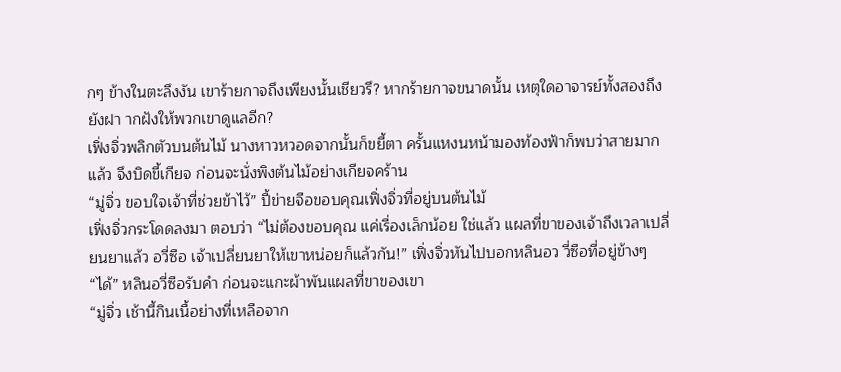กๆ ข้างในตะลึงงัน เขาร้ายกาจถึงเพียงนั้นเชียวรึ? หากร้ายกาจขนาดนั้น เหตุใดอาจารย์ทั้งสองถึงยังฝา ากฝังให้พวกเขาดูแลอีก?
เฟิ่งจิ่วพลิกตัวบนต้นไม้ นางหาวหวอดจากนั้นก็ขยี้ตา ครั้นแหงนหน้ามองท้องฟ้าก็พบว่าสายมากแล้ว จึงบิดขี้เกียจ ก่อนจะนั่งพิงต้นไม้อย่างเกียจคร้าน
“มู่จิ่ว ขอบใจเจ้าที่ช่วยข้าไว้” ปี้ข่ายจือขอบคุณเฟิ่งจิ่วที่อยู่บนต้นไม้
เฟิ่งจิ่วกระโดดลงมา ตอบว่า “ไม่ต้องขอบคุณ แค่เรื่องเล็กน้อย ใช่แล้ว แผลที่ขาของเจ้าถึงเวลาเปลี่ยนยาแล้ว อวี่ซือ เจ้าเปลี่ยนยาให้เขาหน่อยก็แล้วกัน!” เฟิ่งจิ่วหันไปบอกหลินอว วี่ซือที่อยู่ข้างๆ
“ได้” หลินอวี่ซือรับคำ ก่อนจะแกะผ้าพันแผลที่ขาของเขา
“มู่จิ่ว เช้านี้กินเนื้อย่างที่เหลือจาก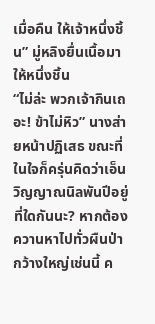เมื่อคืน ให้เจ้าหนึ่งชิ้น” มู่หลิงยื่นเนื้อมาให้หนึ่งชิ้น
“ไม่ล่ะ พวกเจ้ากินเถอะ! ข้าไม่หิว” นางส่ายหน้าปฏิเสธ ขณะที่ในใจก็ครุ่นคิดว่าเอ็นวิญญาณนิลพันปีอยู่ที่ใดกันนะ? หากต้องควานหาไปทั่วผืนป่ากว้างใหญ่เช่นนี้ ค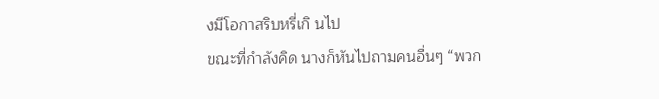งมีโอกาสริบหรี่เกิ นไป
ขณะที่กำลังคิด นางก็หันไปถามคนอื่นๆ “พวก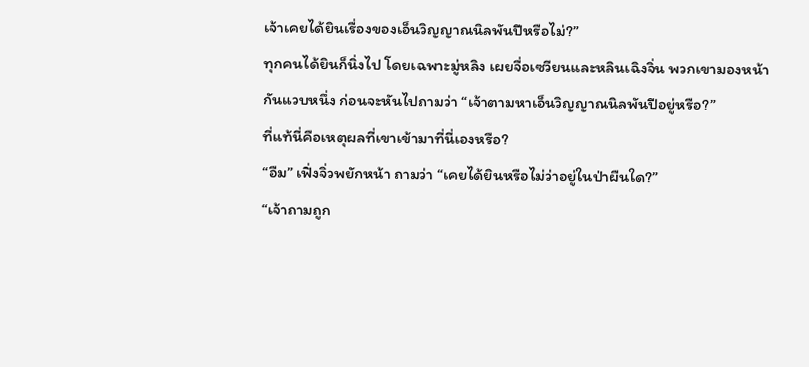เจ้าเคยได้ยินเรื่องของเอ็นวิญญาณนิลพันปีหรือไม่?”
ทุกคนได้ยินก็นิ่งไป โดยเฉพาะมู่หลิง เผยจื่อเซวียนและหลินเฉิงจิ่น พวกเขามองหน้ากันแวบหนึ่ง ก่อนจะหันไปถามว่า “เจ้าตามหาเอ็นวิญญาณนิลพันปีอยู่หรือ?”
ที่แท้นี่คือเหตุผลที่เขาเข้ามาที่นี่เองหรือ?
“อืม” เฟิ่งจิ่วพยักหน้า ถามว่า “เคยได้ยินหรือไม่ว่าอยู่ในป่าผืนใด?”
“เจ้าถามถูก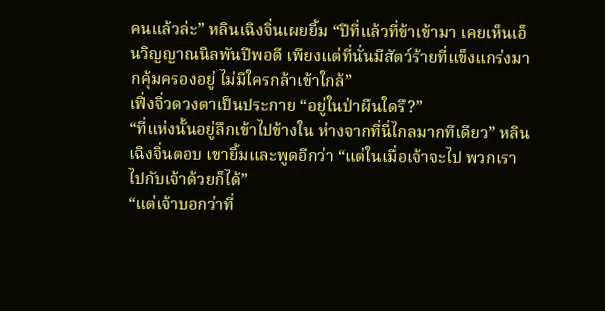คนแล้วล่ะ” หลินเฉิงจิ่นเผยยิ้ม “ปีที่แล้วที่ข้าเข้ามา เคยเห็นเอ็นวิญญาณนิลพันปีพอดี เพียงแต่ที่นั่นมีสัตว์ร้ายที่แข็งแกร่งมากคุ้มครองอยู่ ไม่มีใครกล้าเข้าใกล้”
เฟิ่งจิ่วดวงตาเป็นประกาย “อยู่ในป่าผืนใดรึ?”
“ที่แห่งนั้นอยู่ลึกเข้าไปข้างใน ห่างจากที่นี่ไกลมากทีเดียว” หลินเฉิงจิ่นตอบ เขายิ้มและพูดอีกว่า “แต่ในเมื่อเจ้าจะไป พวกเราไปกับเจ้าด้วยก็ได้”
“แต่เจ้าบอกว่าที่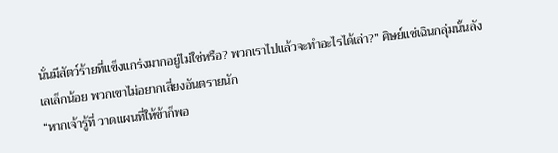นั่นมีสัตว์ร้ายที่แข็งแกร่งมากอยู่ไม่ใช่หรือ? พวกเราไปแล้วจะทำอะไรได้เล่า?” ศิษย์แซ่เฉินกลุ่มนั้นลังเลเล็กน้อย พวกเขาไม่อยากเสี่ยงอันตรายนัก
“หากเจ้ารู้ที่ วาดแผนที่ให้ข้าก็พอ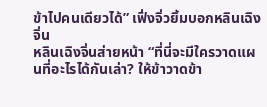ข้าไปคนเดียวได้” เฟิ่งจิ่วยิ้มบอกหลินเฉิงจิ่น
หลินเฉิงจิ่นส่ายหน้า “ที่นี่จะมีใครวาดแผนที่อะไรได้กันเล่า? ให้ข้าวาดข้า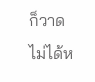ก็วาดไม่ได้ห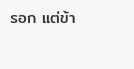รอก แต่ข้า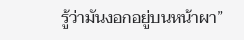รู้ว่ามันงอกอยู่บนหน้าผา”